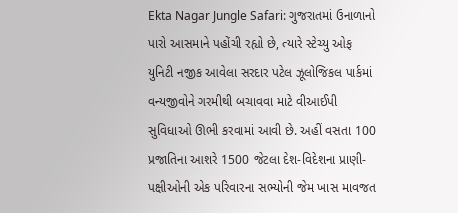Ekta Nagar Jungle Safari: ગુજરાતમાં ઉનાળાનો પારો આસમાને પહોંચી રહ્યો છે, ત્યારે સ્ટેચ્યુ ઓફ યુનિટી નજીક આવેલા સરદાર પટેલ ઝૂલોજિકલ પાર્કમાં વન્યજીવોને ગરમીથી બચાવવા માટે વીઆઈપી સુવિધાઓ ઊભી કરવામાં આવી છે. અહીં વસતા 100 પ્રજાતિના આશરે 1500 જેટલા દેશ-વિદેશના પ્રાણી-પક્ષીઓની એક પરિવારના સભ્યોની જેમ ખાસ માવજત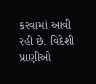કરવામાં આવી રહી છે. વિદેશી પ્રાણીઓ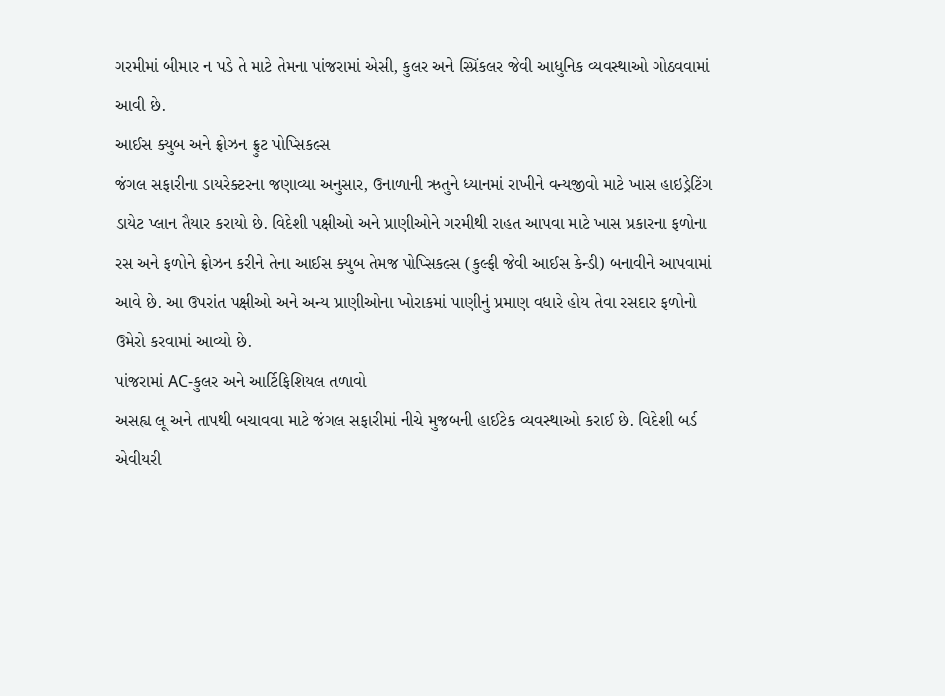ગરમીમાં બીમાર ન પડે તે માટે તેમના પાંજરામાં એસી, કુલર અને સ્પ્રિંકલર જેવી આધુનિક વ્યવસ્થાઓ ગોઠવવામાં આવી છે.
આઈસ ક્યુબ અને ફ્રોઝન ફ્રુટ પોપ્સિકલ્સ
જંગલ સફારીના ડાયરેક્ટરના જણાવ્યા અનુસાર, ઉનાળાની ઋતુને ધ્યાનમાં રાખીને વન્યજીવો માટે ખાસ હાઇડ્રેટિંગ ડાયેટ પ્લાન તૈયાર કરાયો છે. વિદેશી પક્ષીઓ અને પ્રાણીઓને ગરમીથી રાહત આપવા માટે ખાસ પ્રકારના ફળોના રસ અને ફળોને ફ્રોઝન કરીને તેના આઈસ ક્યુબ તેમજ પોપ્સિકલ્સ (કુલ્ફી જેવી આઈસ કેન્ડી) બનાવીને આપવામાં આવે છે. આ ઉપરાંત પક્ષીઓ અને અન્ય પ્રાણીઓના ખોરાકમાં પાણીનું પ્રમાણ વધારે હોય તેવા રસદાર ફળોનો ઉમેરો કરવામાં આવ્યો છે.
પાંજરામાં AC-કુલર અને આર્ટિફિશિયલ તળાવો
અસહ્ય લૂ અને તાપથી બચાવવા માટે જંગલ સફારીમાં નીચે મુજબની હાઈટેક વ્યવસ્થાઓ કરાઈ છે. વિદેશી બર્ડ એવીયરી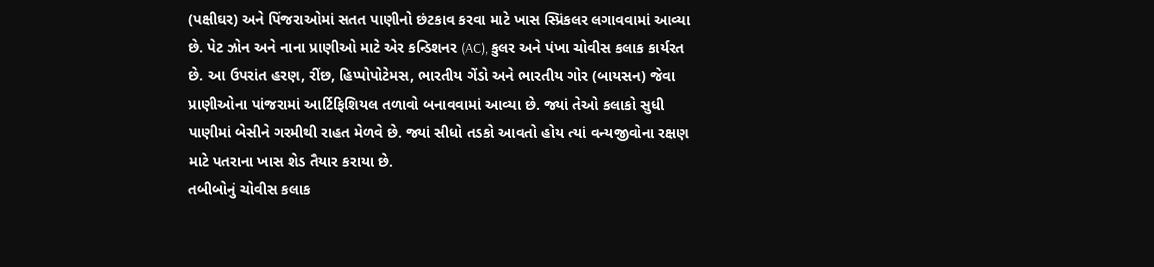(પક્ષીઘર) અને પિંજરાઓમાં સતત પાણીનો છંટકાવ કરવા માટે ખાસ સ્પ્રિંકલર લગાવવામાં આવ્યા છે. પેટ ઝોન અને નાના પ્રાણીઓ માટે એર કન્ડિશનર (AC), કુલર અને પંખા ચોવીસ કલાક કાર્યરત છે. આ ઉપરાંત હરણ, રીંછ, હિપ્પોપોટેમસ, ભારતીય ગેંડો અને ભારતીય ગોર (બાયસન) જેવા પ્રાણીઓના પાંજરામાં આર્ટિફિશિયલ તળાવો બનાવવામાં આવ્યા છે. જ્યાં તેઓ કલાકો સુધી પાણીમાં બેસીને ગરમીથી રાહત મેળવે છે. જ્યાં સીધો તડકો આવતો હોય ત્યાં વન્યજીવોના રક્ષણ માટે પતરાના ખાસ શેડ તૈયાર કરાયા છે.
તબીબોનું ચોવીસ કલાક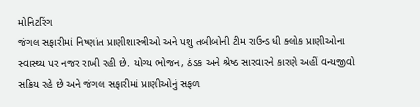મોનિટરિંગ
જંગલ સફારીમાં નિષ્ણાંત પ્રાણીશાસ્ત્રીઓ અને પશુ તબીબોની ટીમ રાઉન્ડ ધી ક્લોક પ્રાણીઓના સ્વાસ્થ્ય પર નજર રાખી રહી છે. યોગ્ય ભોજન, ઠંડક અને શ્રેષ્ઠ સારવારને કારણે અહીં વન્યજીવો સક્રિય રહે છે અને જંગલ સફારીમાં પ્રાણીઓનું સફળ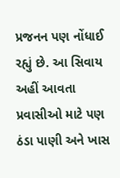પ્રજનન પણ નોંધાઈ રહ્યું છે. આ સિવાય અહીં આવતા પ્રવાસીઓ માટે પણ ઠંડા પાણી અને ખાસ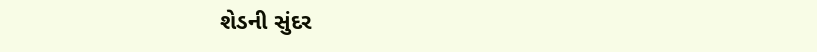શેડની સુંદર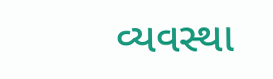વ્યવસ્થા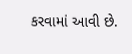કરવામાં આવી છે.